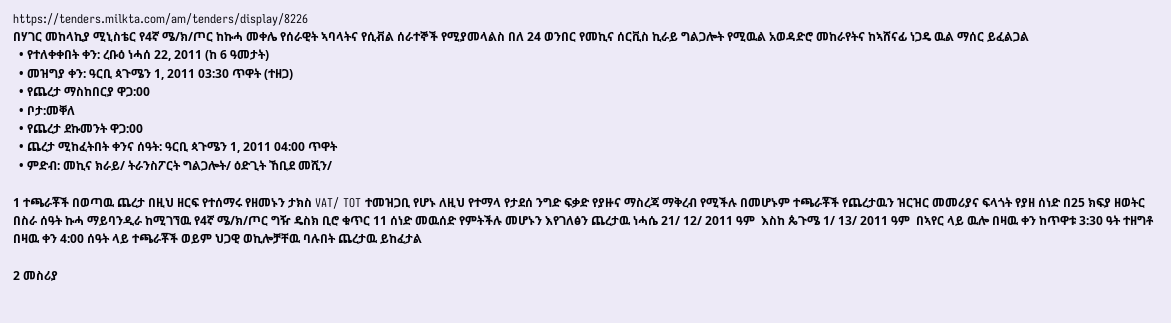https://tenders.milkta.com/am/tenders/display/8226
በሃገር መከላኪያ ሚኒስቴር የ4ኛ ሜ/ክ/ጦር ከኩሓ መቀሌ የሰራዊት ኣባላትና የሲቭል ሰራተኞች የሚያመላልስ በለ 24 ወንበር የመኪና ሰርቪስ ኪራይ ግልጋሎት የሚዉል አወዳድሮ መከራየትና ከኣሸናፊ ነጋዴ ዉል ማሰር ይፈልጋል
  • የተለቀቀበት ቀን: ረቡዕ ነሓሰ 22, 2011 (ከ 6 ዓመታት)
  • መዝግያ ቀን: ዓርቢ ጳጉሜን 1, 2011 03:30 ጥዋት (ተዘጋ)
  • የጨረታ ማስከበርያ ዋጋ:00
  • ቦታ:መቐለ
  • የጨረታ ደኩመንት ዋጋ:00
  • ጨረታ ሚከፈትበት ቀንና ሰዓት: ዓርቢ ጳጉሜን 1, 2011 04:00 ጥዋት
  • ምድብ: መኪና ክራይ/ ትራንስፖርት ግልጋሎት/ ዕድጊት ኸቢደ መሺን/

1 ተጫራቾች በወጣዉ ጨረታ በዚህ ዘርፍ የተሰማሩ የዘመኑን ታክስ VAT/ TOT ተመዝጋቢ የሆኑ ለዚህ የተማላ የታደሰ ንግድ ፍቃድ የያዙና ማስረጃ ማቅረብ የሚችሉ በመሆኑም ተጫራቾች የጨረታዉን ዝርዝር መመሪያና ፍላጎት የያዘ ሰነድ በ25 ክፍያ ዘወትር በስራ ሰዓት ኩሓ ማይባንዲራ ከሚገኘዉ የ4ኛ ሜ/ክ/ጦር ግዥ ዴስክ ቢሮ ቁጥር 11 ሰነድ መዉሰድ የምትችሉ መሆኑን እየገለፅን ጨረታዉ ነሓሴ 21/ 12/ 2011 ዓም  እስከ ጴጉሜ 1/ 13/ 2011 ዓም  በኣየር ላይ ዉሎ በዛዉ ቀን ከጥዋቱ 3:30 ዓት ተዘግቶ በዛዉ ቀን 4:00 ሰዓት ላይ ተጫራቾች ወይም ህጋዊ ወኪሎቻቸዉ ባሉበት ጨረታዉ ይከፈታል

2 መስሪያ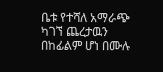ቤቱ የተሻለ አማራጭ ካገኘ ጨረታዉን በከፊልም ሆነ በሙሉ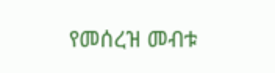የመሰረዝ መብቱ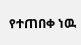የተጠበቀ ነዉ